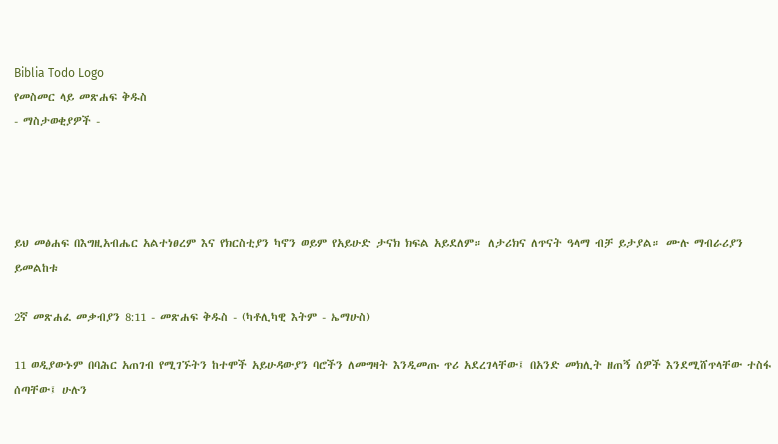Biblia Todo Logo
የመስመር ላይ መጽሐፍ ቅዱስ
- ማስታወቂያዎች -




ይህ መፅሐፍ በእግዚአብሔር አልተነፀረም እና የክርስቲያን ካኖን ወይም የአይሁድ ታናክ ክፍል አይደለም። ለታሪክና ለጥናት ዓላማ ብቻ ይታያል። ሙሉ ማብራሪያን ይመልከቱ

2ኛ መጽሐፈ መቃብያን 8:11 - መጽሐፍ ቅዱስ - (ካቶሊካዊ እትም - ኤማሁስ)

11 ወዲያውኑም በባሕር አጠገብ የሚገኙትን ከተሞች አይሁዳውያን ባሮችን ለመግዛት እንዲመጡ ጥሪ አደረገላቸው፤ በአንድ መክሊት ዘጠኝ ሰዎች እንደሚሸጥላቸው ተስፋ ሰጣቸው፤ ሁሉን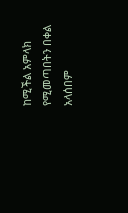ከሚችል አምላክ የሚመጣበትን በቀል አላሰበም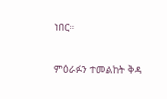ነበር።

ምዕራፉን ተመልከት ቅዳ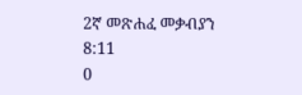2ኛ መጽሐፈ መቃብያን 8:11
0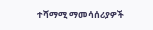ተሻማሚ ማመሳሰሪያዎች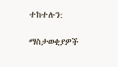ተከተሉን:

ማስታወቂያዎች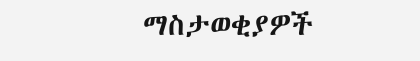ማስታወቂያዎች